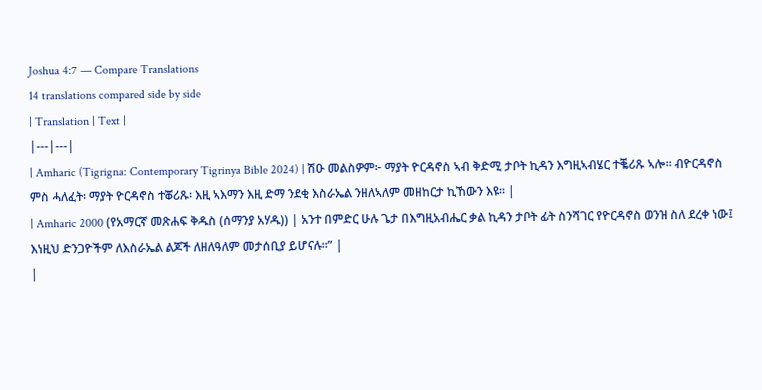Joshua 4:7 — Compare Translations
14 translations compared side by side
| Translation | Text |
|---|---|
| Amharic (Tigrigna: Contemporary Tigrinya Bible 2024) | ሽዑ መልስዎም፦ ማያት ዮርዳኖስ ኣብ ቅድሚ ታቦት ኪዳን እግዚኣብሄር ተቘሪጹ ኣሎ። ብዮርዳኖስ ምስ ሓለፈት፡ ማያት ዮርዳኖስ ተቖሪጹ፡ እዚ ኣእማን እዚ ድማ ንደቂ እስራኤል ንዘለኣለም መዘከርታ ኪኸውን እዩ። |
| Amharic 2000 (የአማርኛ መጽሐፍ ቅዱስ (ሰማንያ አሃዱ)) | አንተ በምድር ሁሉ ጌታ በእግዚአብሔር ቃል ኪዳን ታቦት ፊት ስንሻገር የዮርዳኖስ ወንዝ ስለ ደረቀ ነው፤ እነዚህ ድንጋዮችም ለእስራኤል ልጆች ለዘለዓለም መታሰቢያ ይሆናሉ።” |
|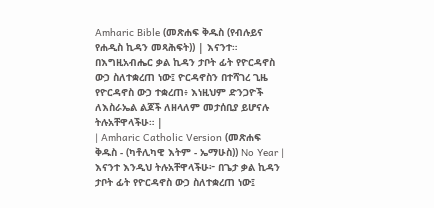Amharic Bible (መጽሐፍ ቅዱስ (የብሉይና የሐዲስ ኪዳን መጻሕፍት)) | እናንተ። በእግዚአብሔር ቃል ኪዳን ታቦት ፊት የዮርዳኖስ ውኃ ስለተቋረጠ ነው፤ ዮርዳኖስን በተሻገረ ጊዜ የዮርዳኖስ ውኃ ተቋረጠ፥ እነዚህም ድንጋዮች ለእስራኤል ልጆች ለዘላለም መታሰቢያ ይሆናሉ ትሉአቸዋላችሁ። |
| Amharic Catholic Version (መጽሐፍ ቅዱስ - (ካቶሊካዊ እትም - ኤማሁስ)) No Year | እናንተ እንዲህ ትሉአቸዋላችሁ፦ በጌታ ቃል ኪዳን ታቦት ፊት የዮርዳኖስ ውኃ ስለተቋረጠ ነው፤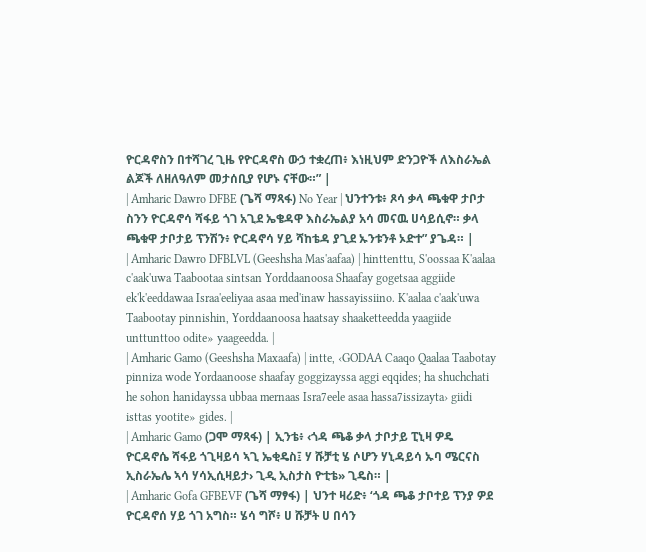ዮርዳኖስን በተሻገረ ጊዜ የዮርዳኖስ ውኃ ተቋረጠ፥ እነዚህም ድንጋዮች ለእስራኤል ልጆች ለዘለዓለም መታሰቢያ የሆኑ ናቸው።” |
| Amharic Dawro DFBE (ጌሻ ማጻፋ) No Year | ህንተንቱ፥ ጾሳ ቃላ ጫቁዋ ታቦታ ስንን ዮርዳኖሳ ሻፋይ ጎገ አጊደ ኤቄዳዋ እስራኤልያ አሳ መናዉ ሀሳይሲኖ። ቃላ ጫቁዋ ታቦታይ ፕንሽን፥ ዮርዳኖሳ ሃይ ሻከቴዳ ያጊደ ኡንቱንቶ ኦድተ” ያጌዳ። |
| Amharic Dawro DFBLVL (Geeshsha Mas'aafaa) | hinttenttu, S'oossaa K'aalaa c'aak'uwa Taabootaa sintsan Yorddaanoosa Shaafay gogetsaa aggiide ek'k'eeddawaa Israa'eeliyaa asaa med'inaw hassayissiino. K'aalaa c'aak'uwa Taabootay pinnishin, Yorddaanoosa haatsay shaaketteedda yaagiide unttunttoo odite» yaageedda. |
| Amharic Gamo (Geeshsha Maxaafa) | intte, ‹GODAA Caaqo Qaalaa Taabotay pinniza wode Yordaanoose shaafay goggizayssa aggi eqqides; ha shuchchati he sohon hanidayssa ubbaa mernaas Isra7eele asaa hassa7issizayta› giidi isttas yootite» gides. |
| Amharic Gamo (ጋሞ ማጻፋ) | ኢንቴ፥ ‹ጎዳ ጫቆ ቃላ ታቦታይ ፒኒዛ ዎዴ ዮርዳኖሴ ሻፋይ ጎጊዛይሳ ኣጊ ኤቂዴስ፤ ሃ ሹቻቲ ሄ ሶሆን ሃኒዳይሳ ኡባ ሜርናስ ኢስራኤሌ ኣሳ ሃሳኢሲዛይታ› ጊዲ ኢስታስ ዮቲቴ» ጊዴስ። |
| Amharic Gofa GFBEVF (ጌሻ ማፃፋ) | ህንተ ዛሪድ፥ ‘ጎዳ ጫቆ ታቦተይ ፕንያ ዎደ ዮርዳኖሰ ሃይ ጎገ አግስ። ሄሳ ግሾ፥ ሀ ሹቻት ሀ በሳን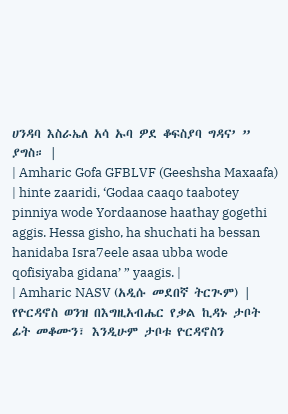ሀንዳባ እስራኤለ አሳ ኡባ ዎደ ቆፍስያባ ግዳና’ ” ያግስ። |
| Amharic Gofa GFBLVF (Geeshsha Maxaafa) | hinte zaaridi, ‘Godaa caaqo taabotey pinniya wode Yordaanose haathay gogethi aggis. Hessa gisho, ha shuchati ha bessan hanidaba Isra7eele asaa ubba wode qofisiyaba gidana’ ” yaagis. |
| Amharic NASV (አዲሱ መደበኛ ትርጒም) | የዮርዳኖስ ወንዝ በእግዚአብሔር የቃል ኪዳኑ ታቦት ፊት መቆሙን፣ እንዲሁም ታቦቱ ዮርዳኖስን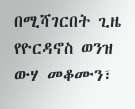በሚሻገርበት ጊዜ የዮርዳኖስ ወንዝ ውሃ መቆሙን፣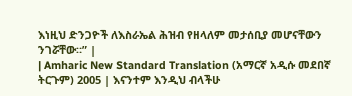እነዚህ ድንጋዮች ለእስራኤል ሕዝብ የዘላለም መታሰቢያ መሆናቸውን ንገሯቸው።” |
| Amharic New Standard Translation (አማርኛ አዲሱ መደበኛ ትርጉም) 2005 | እናንተም እንዲህ ብላችሁ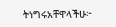ትነግሩአቸዋላችሁ፦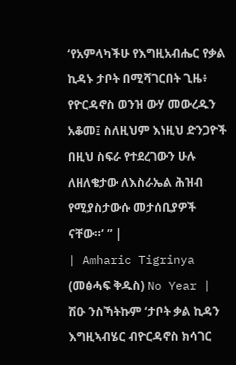‘የአምላካችሁ የእግዚአብሔር የቃል ኪዳኑ ታቦት በሚሻገርበት ጊዜ፥ የዮርዳኖስ ወንዝ ውሃ መውረዱን አቆመ፤ ስለዚህም እነዚህ ድንጋዮች በዚህ ስፍራ የተደረገውን ሁሉ ለዘለቄታው ለእስራኤል ሕዝብ የሚያስታውሱ መታሰቢያዎች ናቸው።’ ” |
| Amharic Tigrinya (መፅሓፍ ቅዱስ) No Year | ሽዑ ንስኻትኩም ‘ታቦት ቃል ኪዳን እግዚኣብሄር ብዮርዳኖስ ክሳገር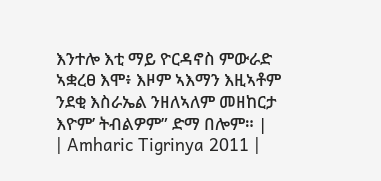እንተሎ እቲ ማይ ዮርዳኖስ ምውራድ ኣቋረፀ እሞ፥ እዞም ኣእማን እዚኣቶም ንደቂ እስራኤል ንዘለኣለም መዘከርታ እዮም’ ትብልዎም” ድማ በሎም። |
| Amharic Tigrinya 2011 |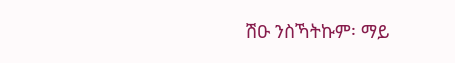ሽዑ ንስኻትኩም፡ ማይ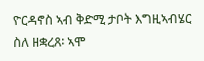ዮርዳኖስ ኣብ ቅድሚ ታቦት እግዚኣብሄር ስለ ዘቋረጸ፡ ኣሞ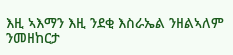እዚ ኣእማን እዚ ንደቂ እስራኤል ንዘልኣለም ንመዘከርታ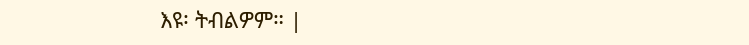እዩ፡ ትብልዎም። |